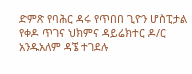ድምጽ የባሕር ዳሩ የጥበበ ጊዮን ሆስፒታል የቀዶ ጥገና ህክምና ዳይሬክተር ዶ/ር አንዱአለም ዳኜ ተገደሉ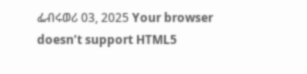ፌብሩወሪ 03, 2025 Your browser doesn’t support HTML5